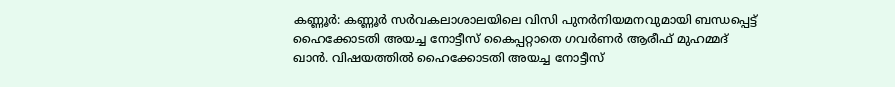കണ്ണൂർ: കണ്ണൂർ സർവകലാശാലയിലെ വിസി പുനർനിയമനവുമായി ബന്ധപ്പെട്ട് ഹൈക്കോടതി അയച്ച നോട്ടീസ് കൈപ്പറ്റാതെ ഗവർണർ ആരീഫ് മുഹമ്മദ് ഖാൻ. വിഷയത്തിൽ ഹൈക്കോടതി അയച്ച നോട്ടീസ്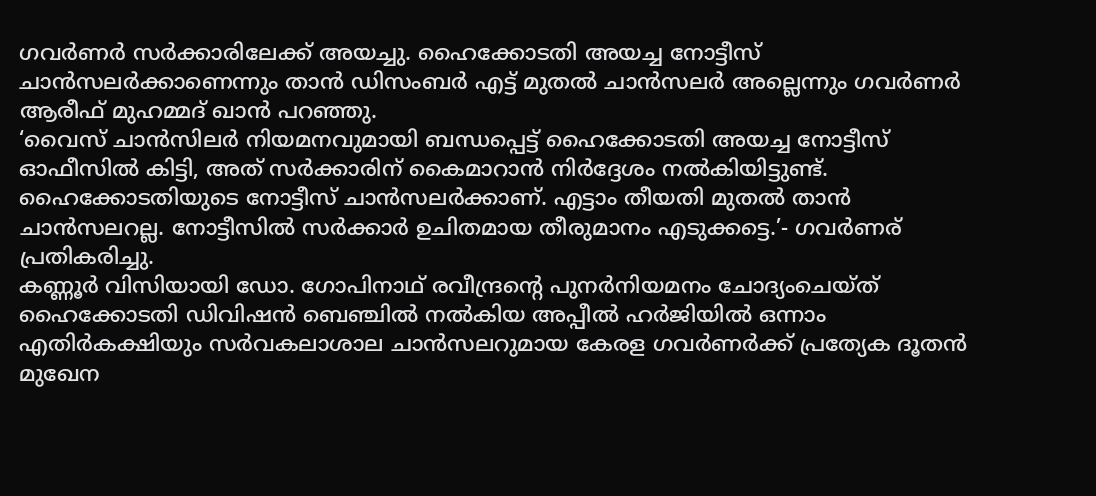ഗവർണർ സർക്കാരിലേക്ക് അയച്ചു. ഹൈക്കോടതി അയച്ച നോട്ടീസ് ചാൻസലർക്കാണെന്നും താൻ ഡിസംബർ എട്ട് മുതൽ ചാൻസലർ അല്ലെന്നും ഗവർണർ ആരീഫ് മുഹമ്മദ് ഖാൻ പറഞ്ഞു.
‘വൈസ് ചാൻസിലർ നിയമനവുമായി ബന്ധപ്പെട്ട് ഹൈക്കോടതി അയച്ച നോട്ടീസ് ഓഫീസിൽ കിട്ടി, അത് സർക്കാരിന് കൈമാറാൻ നിർദ്ദേശം നൽകിയിട്ടുണ്ട്. ഹൈക്കോടതിയുടെ നോട്ടീസ് ചാൻസലർക്കാണ്. എട്ടാം തീയതി മുതൽ താൻ ചാൻസലറല്ല. നോട്ടീസിൽ സർക്കാർ ഉചിതമായ തീരുമാനം എടുക്കട്ടെ.’- ഗവർണര് പ്രതികരിച്ചു.
കണ്ണൂർ വിസിയായി ഡോ. ഗോപിനാഥ് രവീന്ദ്രന്റെ പുനർനിയമനം ചോദ്യംചെയ്ത് ഹൈക്കോടതി ഡിവിഷൻ ബെഞ്ചിൽ നൽകിയ അപ്പീൽ ഹർജിയിൽ ഒന്നാം എതിർകക്ഷിയും സർവകലാശാല ചാൻസലറുമായ കേരള ഗവർണർക്ക് പ്രത്യേക ദൂതൻ മുഖേന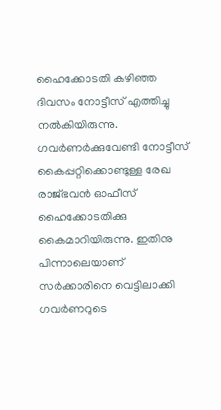ഹൈക്കോടതി കഴിഞ്ഞ ദിവസം നോട്ടീസ് എത്തിച്ചു നൽകിയിരുന്നു.
ഗവർണർക്കുവേണ്ടി നോട്ടീസ് കൈപ്പറ്റിക്കൊണ്ടുള്ള രേഖ രാജ്ഭവൻ ഓഫീസ് ഹൈക്കോടതിക്കു കൈമാറിയിരുന്നു. ഇതിനു പിന്നാലെയാണ് സർക്കാരിനെ വെട്ടിലാക്കി ഗവർണറുടെ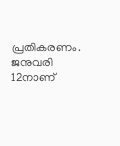പ്രതികരണം.
ജനുവരി 12നാണ്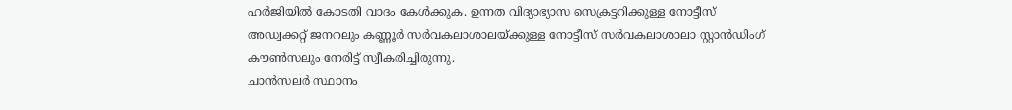ഹർജിയിൽ കോടതി വാദം കേൾക്കുക. ഉന്നത വിദ്യാഭ്യാസ സെക്രട്ടറിക്കുള്ള നോട്ടീസ് അഡ്വക്കറ്റ് ജനറലും കണ്ണൂർ സർവകലാശാലയ്ക്കുള്ള നോട്ടീസ് സർവകലാശാലാ സ്റ്റാൻഡിംഗ് കൗൺസലും നേരിട്ട് സ്വീകരിച്ചിരുന്നു.
ചാൻസലർ സ്ഥാനം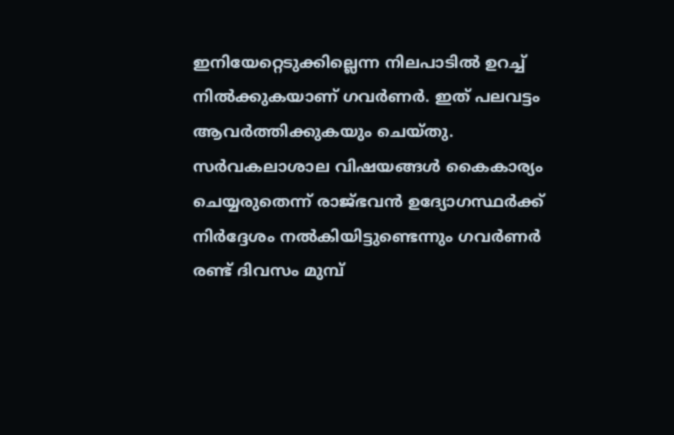ഇനിയേറ്റെടുക്കില്ലെന്ന നിലപാടിൽ ഉറച്ച് നിൽക്കുകയാണ് ഗവർണർ. ഇത് പലവട്ടം ആവർത്തിക്കുകയും ചെയ്തു. സർവകലാശാല വിഷയങ്ങൾ കൈകാര്യം ചെയ്യരുതെന്ന് രാജ്ഭവൻ ഉദ്യോഗസ്ഥർക്ക് നിർദ്ദേശം നൽകിയിട്ടുണ്ടെന്നും ഗവർണർ രണ്ട് ദിവസം മുമ്പ്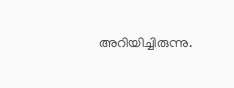അറിയിച്ചിരുന്നു.